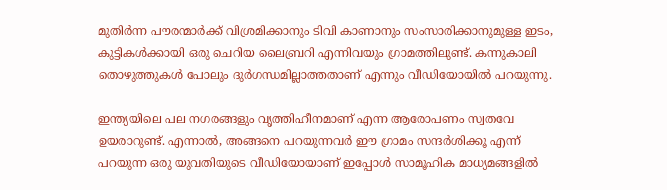മുതിർന്ന പൗരന്മാർക്ക് വിശ്രമിക്കാനും ടിവി കാണാനും സംസാരിക്കാനുമുള്ള ഇടം, കുട്ടികൾക്കായി ഒരു ചെറിയ ലൈബ്രറി എന്നിവയും ഗ്രാമത്തിലുണ്ട്. കന്നുകാലി തൊഴുത്തുകൾ പോലും ദുർഗന്ധമില്ലാത്തതാണ് എന്നും വീഡിയോയിൽ പറയുന്നു.

ഇന്ത്യയിലെ പല നഗരങ്ങളും വൃത്തിഹീനമാണ് എന്ന ആരോപണം സ്വതവേ ഉയരാറുണ്ട്. എന്നാൽ, അങ്ങനെ പറയുന്നവർ ഈ ഗ്രാമം സന്ദർശിക്കൂ എന്ന് പറയുന്ന ഒരു യുവതിയുടെ വീഡിയോയാണ് ഇപ്പോൾ സാമൂഹിക മാധ്യമങ്ങളിൽ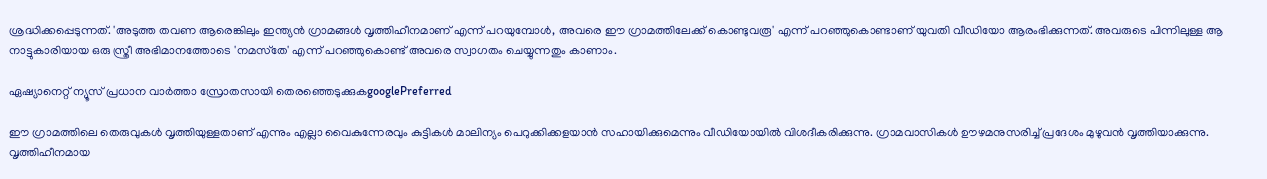ശ്രദ്ധിക്കപ്പെടുന്നത്. 'അടുത്ത തവണ ആരെങ്കിലും ഇന്ത്യൻ ഗ്രാമങ്ങൾ വൃത്തിഹീനമാണ് എന്ന് പറയുമ്പോൾ, അവരെ ഈ ഗ്രാമത്തിലേക്ക് കൊണ്ടുവരൂ' എന്ന് പറഞ്ഞുകൊണ്ടാണ് യുവതി വീഡിയോ ആരംഭിക്കുന്നത്. അവരുടെ പിന്നിലുള്ള ആ നാട്ടുകാരിയായ ഒരു സ്ത്രീ അഭിമാനത്തോടെ 'നമസ്‌തേ' എന്ന് പറഞ്ഞുകൊണ്ട് അവരെ സ്വാഗതം ചെയ്യുന്നതും കാണാം.

ഏഷ്യാനെറ്റ് ന്യൂസ് പ്രധാന വാർത്താ സ്രോതസായി തെരഞ്ഞെടുക്കുകgooglePreferred

ഈ ഗ്രാമത്തിലെ തെരുവുകൾ വൃത്തിയുള്ളതാണ് എന്നും എല്ലാ വൈകുന്നേരവും കുട്ടികൾ മാലിന്യം പെറുക്കിക്കളയാൻ സഹായിക്കുമെന്നും വീഡിയോയിൽ വിശദീകരിക്കുന്നു. ഗ്രാമവാസികൾ ഊഴമനുസരിച്ച് പ്രദേശം മുഴുവൻ വൃത്തിയാക്കുന്നു. വൃത്തിഹീനമായ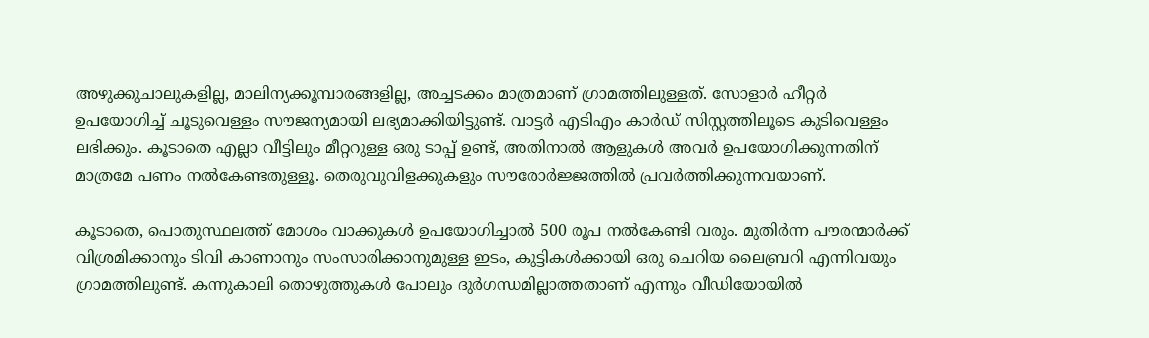അഴുക്കുചാലുകളില്ല, മാലിന്യക്കൂമ്പാരങ്ങളില്ല, അച്ചടക്കം മാത്രമാണ് ഗ്രാമത്തിലുള്ളത്. സോളാർ ഹീറ്റർ ഉപയോഗിച്ച് ചൂടുവെള്ളം സൗജന്യമായി ലഭ്യമാക്കിയിട്ടുണ്ട്. വാട്ടർ എടിഎം കാർഡ് സിസ്റ്റത്തിലൂടെ കുടിവെള്ളം ലഭിക്കും. കൂടാതെ എല്ലാ വീട്ടിലും മീറ്ററുള്ള ഒരു ടാപ്പ് ഉണ്ട്, അതിനാൽ ആളുകൾ അവർ ഉപയോഗിക്കുന്നതിന് മാത്രമേ പണം നൽകേണ്ടതുള്ളൂ. തെരുവുവിളക്കുകളും സൗരോർജ്ജത്തിൽ പ്രവർത്തിക്കുന്നവയാണ്.

കൂടാതെ, പൊതുസ്ഥലത്ത് മോശം വാക്കുകൾ ഉപയോഗിച്ചാൽ 500 രൂപ നൽകേണ്ടി വരും. മുതിർന്ന പൗരന്മാർക്ക് വിശ്രമിക്കാനും ടിവി കാണാനും സംസാരിക്കാനുമുള്ള ഇടം, കുട്ടികൾക്കായി ഒരു ചെറിയ ലൈബ്രറി എന്നിവയും ഗ്രാമത്തിലുണ്ട്. കന്നുകാലി തൊഴുത്തുകൾ പോലും ദുർഗന്ധമില്ലാത്തതാണ് എന്നും വീഡിയോയിൽ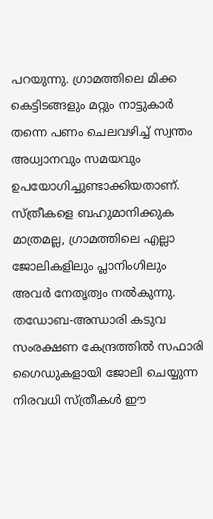പറയുന്നു. ഗ്രാമത്തിലെ മിക്ക കെട്ടിടങ്ങളും മറ്റും നാട്ടുകാർ തന്നെ പണം ചെലവഴിച്ച് സ്വന്തം അധ്വാനവും സമയവും ഉപയോഗിച്ചുണ്ടാക്കിയതാണ്. സ്ത്രീകളെ ബഹുമാനിക്കുക മാത്രമല്ല, ഗ്രാമത്തിലെ എല്ലാ ജോലികളിലും പ്ലാനിംഗിലും അവർ നേതൃത്വം നൽകുന്നു. തഡോബ-അന്ധാരി കടുവ സംരക്ഷണ കേന്ദ്രത്തിൽ സഫാരി ഗൈഡുകളായി ജോലി ചെയ്യുന്ന നിരവധി സ്ത്രീകൾ ഈ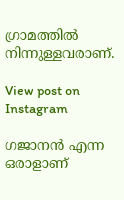ഗ്രാമത്തിൽ നിന്നുള്ളവരാണ്.

View post on Instagram

ഗജാനൻ എന്ന ഒരാളാണ്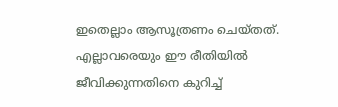ഇതെല്ലാം ആസൂത്രണം ചെയ്തത്. എല്ലാവരെയും ഈ രീതിയിൽ ജീവിക്കുന്നതിനെ കുറിച്ച്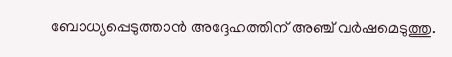ബോധ്യപ്പെടുത്താൻ അദ്ദേഹത്തിന് അഞ്ച് വർഷമെടുത്തു.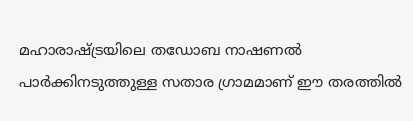മഹാരാഷ്ട്രയിലെ തഡോബ നാഷണൽ പാർക്കിനടുത്തുള്ള സതാര ഗ്രാമമാണ് ഈ തരത്തിൽ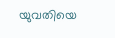യുവതിയെ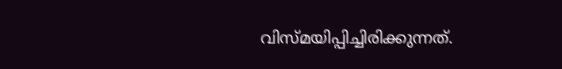വിസ്മയിപ്പിച്ചിരിക്കുന്നത്.